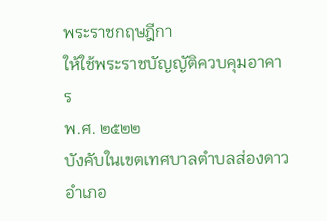พระราชกฤษฎีกา
ให้ใช้พระราชบัญญัติควบคุมอาคาร
พ.ศ. ๒๕๒๒
บังคับในเขตเทศบาลตำบลส่องดาว
อำเภอ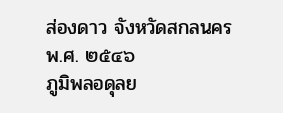ส่องดาว จังหวัดสกลนคร
พ.ศ. ๒๕๔๖
ภูมิพลอดุลย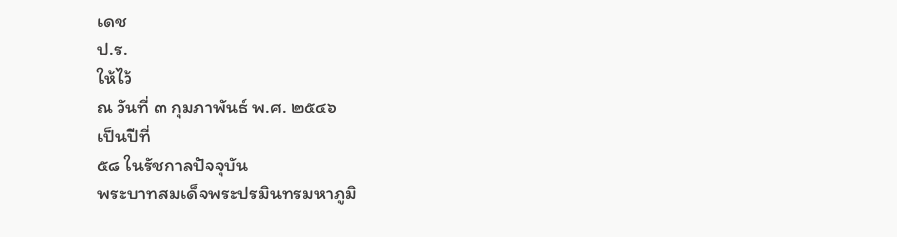เดช
ป.ร.
ให้ไว้
ณ วันที่ ๓ กุมภาพันธ์ พ.ศ. ๒๕๔๖
เป็นปีที่
๕๘ ในรัชกาลปัจจุบัน
พระบาทสมเด็จพระปรมินทรมหาภูมิ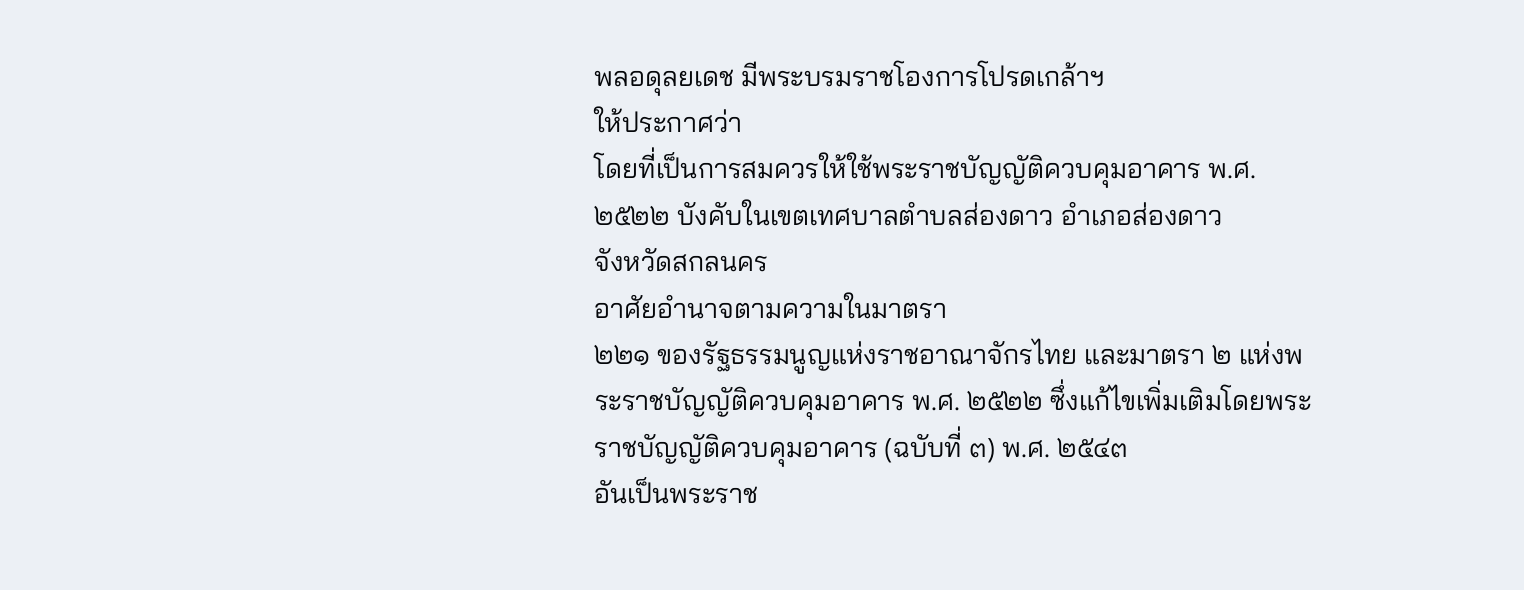พลอดุลยเดช มีพระบรมราชโองการโปรดเกล้าฯ
ให้ประกาศว่า
โดยที่เป็นการสมควรให้ใช้พระราชบัญญัติควบคุมอาคาร พ.ศ. ๒๕๒๒ บังคับในเขตเทศบาลตำบลส่องดาว อำเภอส่องดาว
จังหวัดสกลนคร
อาศัยอำนาจตามความในมาตรา
๒๒๑ ของรัฐธรรมนูญแห่งราชอาณาจักรไทย และมาตรา ๒ แห่งพระราชบัญญัติควบคุมอาคาร พ.ศ. ๒๕๒๒ ซึ่งแก้ไขเพิ่มเติมโดยพระราชบัญญัติควบคุมอาคาร (ฉบับที่ ๓) พ.ศ. ๒๕๔๓
อันเป็นพระราช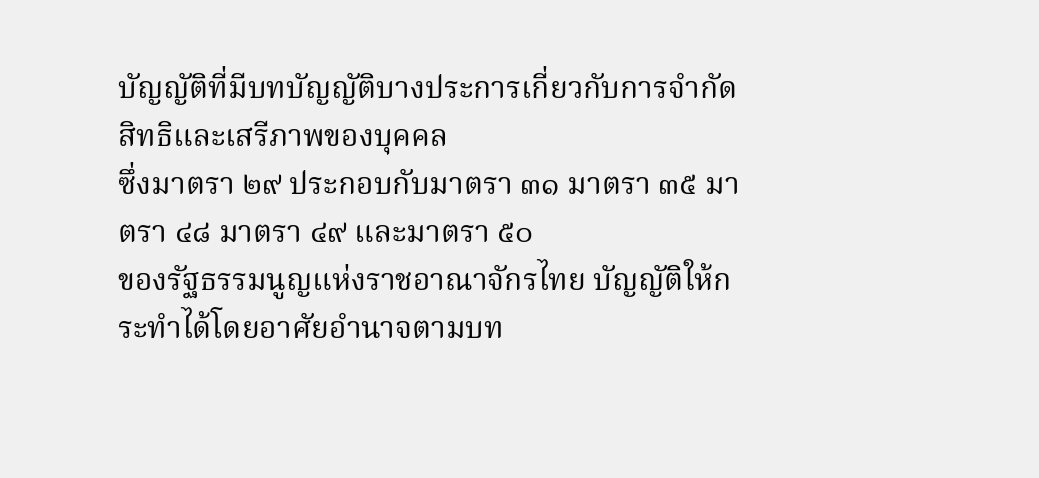บัญญัติที่มีบทบัญญัติบางประการเกี่ยวกับการจำกัดสิทธิและเสรีภาพของบุคคล
ซึ่งมาตรา ๒๙ ประกอบกับมาตรา ๓๑ มาตรา ๓๕ มาตรา ๔๘ มาตรา ๔๙ และมาตรา ๕๐
ของรัฐธรรมนูญแห่งราชอาณาจักรไทย บัญญัติให้กระทำได้โดยอาศัยอำนาจตามบท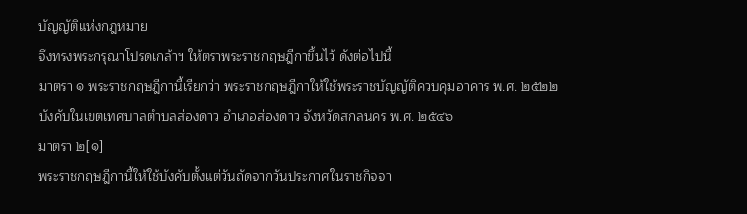บัญญัติแห่งกฎหมาย
จึงทรงพระกรุณาโปรดเกล้าฯ ให้ตราพระราชกฤษฎีกาขึ้นไว้ ดังต่อไปนี้
มาตรา ๑ พระราชกฤษฎีกานี้เรียกว่า พระราชกฤษฎีกาให้ใช้พระราชบัญญัติควบคุมอาคาร พ.ศ. ๒๕๒๒ บังคับในเขตเทศบาลตำบลส่องดาว อำเภอส่องดาว จังหวัดสกลนคร พ.ศ. ๒๕๔๖
มาตรา ๒[๑]
พระราชกฤษฎีกานี้ให้ใช้บังคับตั้งแต่วันถัดจากวันประกาศในราชกิจจา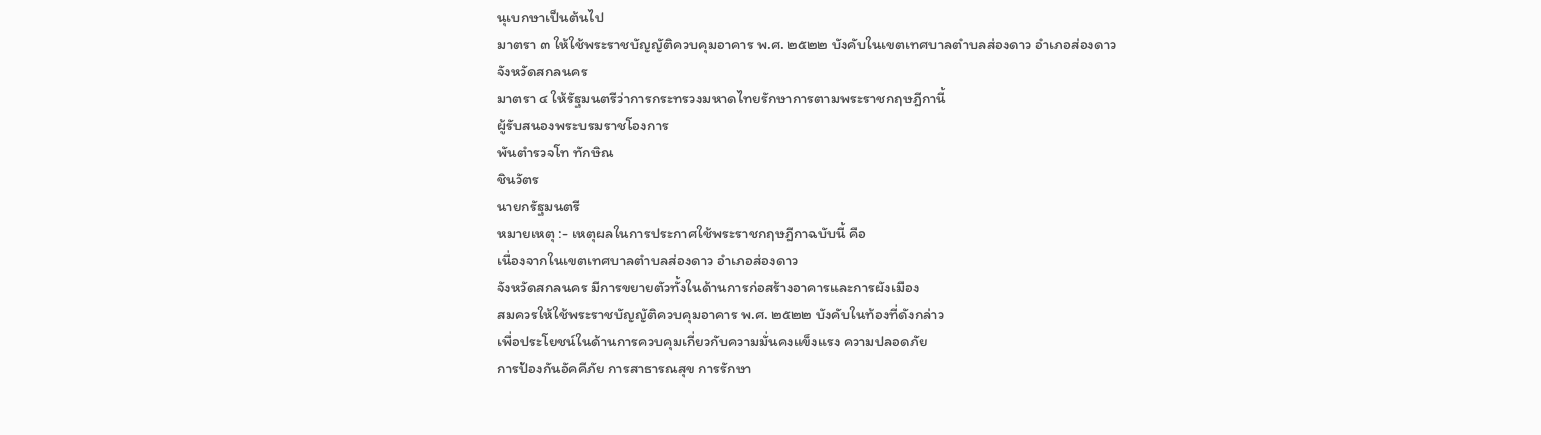นุเบกษาเป็นต้นไป
มาตรา ๓ ให้ใช้พระราชบัญญัติควบคุมอาคาร พ.ศ. ๒๕๒๒ บังคับในเขตเทศบาลตำบลส่องดาว อำเภอส่องดาว
จังหวัดสกลนคร
มาตรา ๔ ให้รัฐมนตรีว่าการกระทรวงมหาดไทยรักษาการตามพระราชกฤษฎีกานี้
ผู้รับสนองพระบรมราชโองการ
พันตำรวจโท ทักษิณ
ชินวัตร
นายกรัฐมนตรี
หมายเหตุ :- เหตุผลในการประกาศใช้พระราชกฤษฎีกาฉบับนี้ คือ
เนื่องจากในเขตเทศบาลตำบลส่องดาว อำเภอส่องดาว
จังหวัดสกลนคร มีการขยายตัวทั้งในด้านการก่อสร้างอาคารและการผังเมือง
สมควรให้ใช้พระราชบัญญัติควบคุมอาคาร พ.ศ. ๒๕๒๒ บังคับในท้องที่ดังกล่าว
เพื่อประโยชน์ในด้านการควบคุมเกี่ยวกับความมั่นคงแข็งแรง ความปลอดภัย
การป้องกันอัคคีภัย การสาธารณสุข การรักษา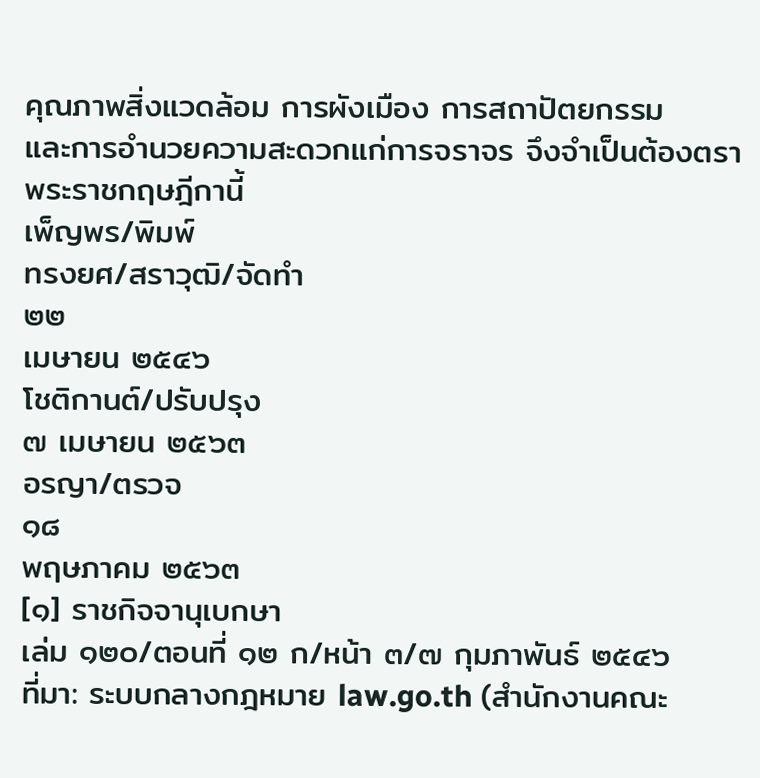คุณภาพสิ่งแวดล้อม การผังเมือง การสถาปัตยกรรม
และการอำนวยความสะดวกแก่การจราจร จึงจำเป็นต้องตราพระราชกฤษฎีกานี้
เพ็ญพร/พิมพ์
ทรงยศ/สราวุฒิ/จัดทำ
๒๒
เมษายน ๒๕๔๖
โชติกานต์/ปรับปรุง
๗ เมษายน ๒๕๖๓
อรญา/ตรวจ
๑๘
พฤษภาคม ๒๕๖๓
[๑] ราชกิจจานุเบกษา
เล่ม ๑๒๐/ตอนที่ ๑๒ ก/หน้า ๓/๗ กุมภาพันธ์ ๒๕๔๖
ที่มา: ระบบกลางกฎหมาย law.go.th (สำนักงานคณะ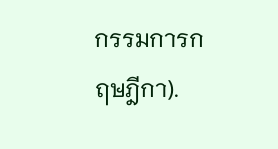กรรมการกฤษฎีกา).